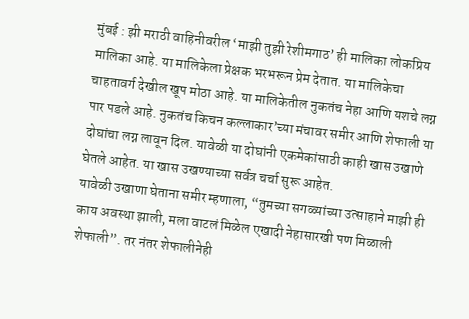मुंबई : झी मराठी वाहिनीवरील ‘माझी तुझी रेशीमगाठ’ ही मालिका लोकप्रिय मालिका आहे. या मालिकेला प्रेक्षक भरभरून प्रेम देतात. या मालिकेचा चाहतावर्ग देखील खूप मोठा आहे. या मालिकेतील नुकतंच नेहा आणि यशचे लग्न पार पडले आहे. नुकतंच किचन कल्लाकार’च्या मंचावर समीर आणि शेफाली या दोघांचा लग्न लावून दिल. यावेळी या दोघांनी एकमेकांसाठी काही खास उखाणे घेतले आहेत. या खास उखण्याच्या सर्वत्र चर्चा सुरू आहेत.
यावेळी उखाणा घेताना समीर म्हणाला, “तुमच्या सगळ्यांच्या उत्साहाने माझी ही काय अवस्था झाली, मला वाटलं मिळेल एखादी नेहासारखी पण मिळाली शेफाली”. तर नंतर शेफालीनेही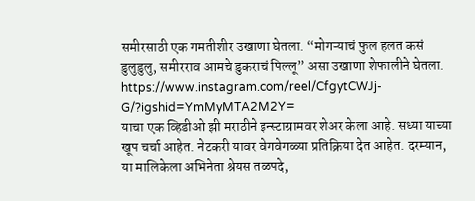समीरसाठी एक गमतीशीर उखाणा घेतला. “मोगऱ्याचं फुल हलत कसं डुलुडुलु, समीरराव आमचे डुकराचं पिल्लू” असा उखाणा शेफालीने घेतला.
https://www.instagram.com/reel/CfgytCWJj-G/?igshid=YmMyMTA2M2Y=
याचा एक व्हिडीओ झी मराठीने इन्स्टाग्रामवर शेअर केला आहे. सध्या याच्या खूप चर्चा आहेत. नेटकरी यावर वेगवेगळ्या प्रतिक्रिया देत आहेत. दरम्यान, या मालिकेला अभिनेता श्रेयस तळपदे,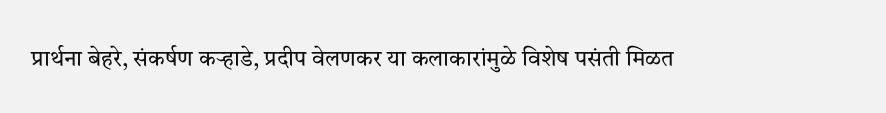प्रार्थना बेहरे, संकर्षण कऱ्हाडे, प्रदीप वेलणकर या कलाकारांमुळे विशेष पसंती मिळत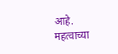आहे.
महत्वाच्या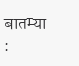बातम्या :